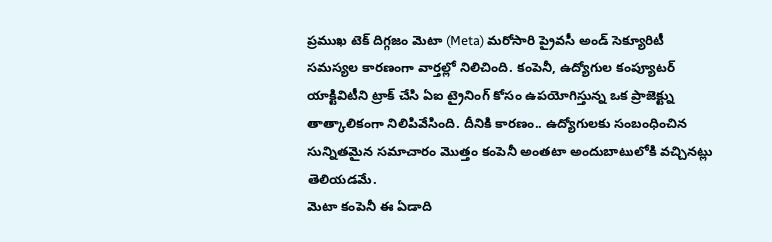ప్రముఖ టెక్ దిగ్గజం మెటా (Meta) మరోసారి ప్రైవసీ అండ్ సెక్యూరిటీ సమస్యల కారణంగా వార్తల్లో నిలిచింది. కంపెనీ, ఉద్యోగుల కంప్యూటర్ యాక్టివిటీని ట్రాక్ చేసి ఏఐ ట్రైనింగ్ కోసం ఉపయోగిస్తున్న ఒక ప్రాజెక్ట్ను తాత్కాలికంగా నిలిపివేసింది. దీనికి కారణం.. ఉద్యోగులకు సంబంధించిన సున్నితమైన సమాచారం మొత్తం కంపెనీ అంతటా అందుబాటులోకి వచ్చినట్లు తెలియడమే.
మెటా కంపెనీ ఈ ఏడాది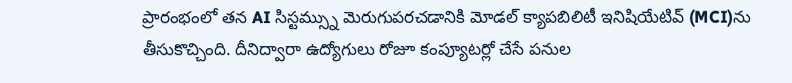ప్రారంభంలో తన AI సిస్టమ్స్ను మెరుగుపరచడానికి మోడల్ క్యాపబిలిటీ ఇనిషియేటివ్ (MCI)ను తీసుకొచ్చింది. దీనిద్వారా ఉద్యోగులు రోజూ కంప్యూటర్లో చేసే పనుల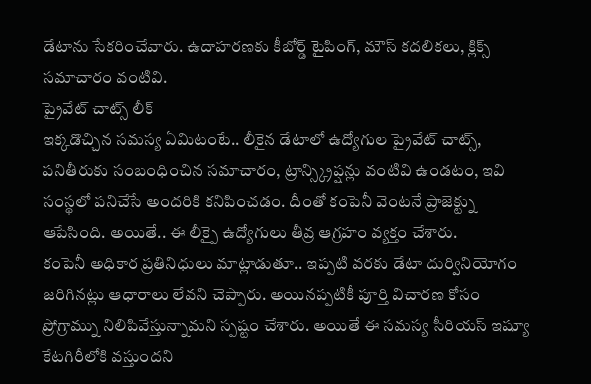డేటాను సేకరించేవారు. ఉదాహరణకు కీబోర్డ్ టైపింగ్, మౌస్ కదలికలు, క్లిక్స్ సమాచారం వంటివి.
ప్రైవేట్ చాట్స్ లీక్
ఇక్కడొచ్చిన సమస్య ఏమిటంటే.. లీకైన డేటాలో ఉద్యోగుల ప్రైవేట్ చాట్స్, పనితీరుకు సంబంధించిన సమాచారం, ట్రాన్స్క్రిప్షన్లు వంటివి ఉండటం, ఇవి సంస్థలో పనిచేసే అందరికి కనిపించడం. దీంతో కంపెనీ వెంటనే ప్రాజెక్ట్ను ఆపేసింది. అయితే.. ఈ లీక్పై ఉద్యోగులు తీవ్ర ఆగ్రహం వ్యక్తం చేశారు.
కంపెనీ అధికార ప్రతినిధులు మాట్లాడుతూ.. ఇప్పటి వరకు డేటా దుర్వినియోగం జరిగినట్లు ఆధారాలు లేవని చెప్పారు. అయినప్పటికీ పూర్తి విచారణ కోసం ప్రోగ్రామ్ను నిలిపివేస్తున్నామని స్పష్టం చేశారు. అయితే ఈ సమస్య సీరియస్ ఇష్యూ కేటగిరీలోకి వస్తుందని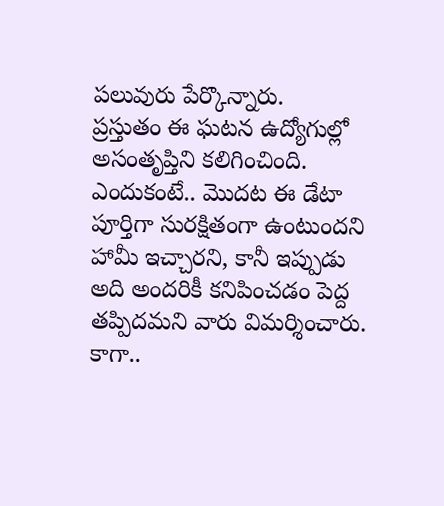పలువురు పేర్కొన్నారు.
ప్రస్తుతం ఈ ఘటన ఉద్యోగుల్లో అసంతృప్తిని కలిగించింది. ఎందుకంటే.. మొదట ఈ డేటా పూర్తిగా సురక్షితంగా ఉంటుందని హామీ ఇచ్చారని, కానీ ఇప్పుడు అది అందరికీ కనిపించడం పెద్ద తప్పిదమని వారు విమర్శించారు. కాగా..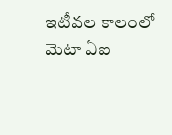ఇటీవల కాలంలో మెటా ఏఐ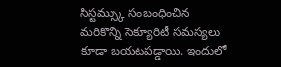సిస్టమ్స్కు సంబంధించిన మరికొన్ని సెక్యూరిటీ సమస్యలు కూడా బయటపడ్డాయి. ఇందులో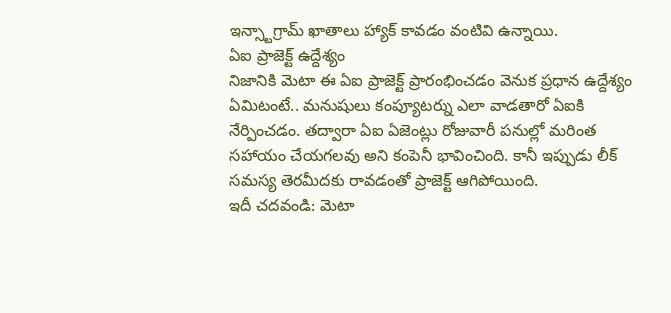ఇన్స్టాగ్రామ్ ఖాతాలు హ్యాక్ కావడం వంటివి ఉన్నాయి.
ఏఐ ప్రాజెక్ట్ ఉద్దేశ్యం
నిజానికి మెటా ఈ ఏఐ ప్రాజెక్ట్ ప్రారంభించడం వెనుక ప్రధాన ఉద్దేశ్యం ఏమిటంటే.. మనుషులు కంప్యూటర్ను ఎలా వాడతారో ఏఐకి నేర్పించడం. తద్వారా ఏఐ ఏజెంట్లు రోజువారీ పనుల్లో మరింత సహాయం చేయగలవు అని కంపెనీ భావించింది. కానీ ఇప్పుడు లీక్ సమస్య తెరమీదకు రావడంతో ప్రాజెక్ట్ ఆగిపోయింది.
ఇదీ చదవండి: మెటా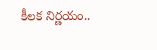కీలక నిర్ణయం..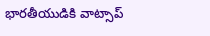భారతీయుడికి వాట్సాప్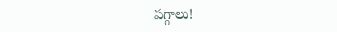పగ్గాలు!